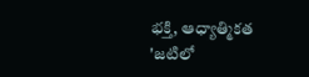భక్తి, ఆధ్యాత్మికత
'జటిలో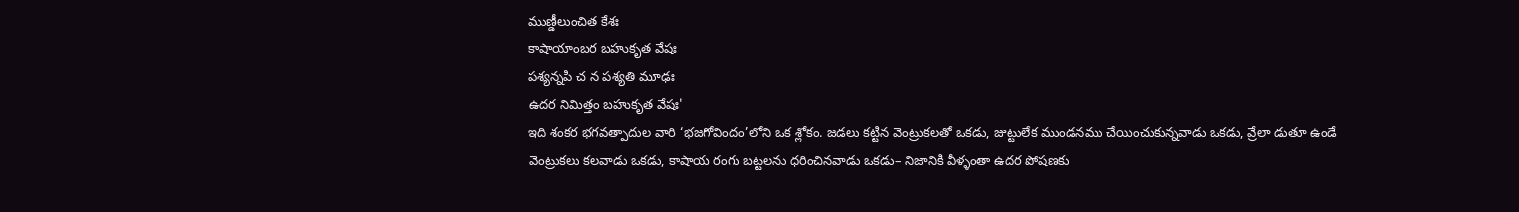ముణ్డీలుంచిత కేశః
కాషాయాంబర బహుకృత వేషః
పశ్యన్నపి చ న పశ్యతి మూఢః
ఉదర నిమిత్తం బహుకృత వేషః'
ఇది శంకర భగవత్పాదుల వారి ‘భజగోవిందం’లోని ఒక శ్లోకం. జడలు కట్టిన వెంట్రుకలతో ఒకడు, జుట్టులేక ముండనము చేయించుకున్నవాడు ఒకడు, వ్రేలా డుతూ ఉండే వెంట్రుకలు కలవాడు ఒకడు, కాషాయ రంగు బట్టలను ధరించినవాడు ఒకడు– నిజానికి వీళ్ళంతా ఉదర పోషణకు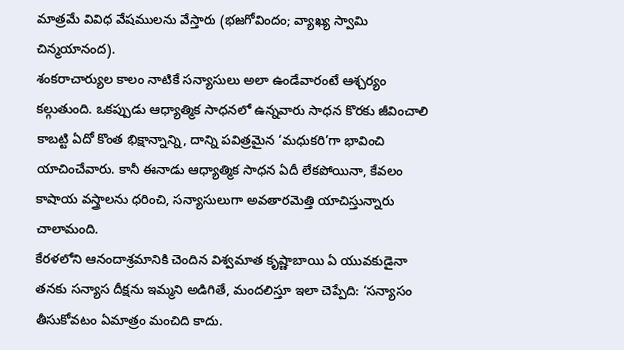మాత్రమే వివిధ వేషములను వేస్తారు (భజగోవిందం; వ్యాఖ్య స్వామి చిన్మయానంద).
శంకరాచార్యుల కాలం నాటికే సన్యాసులు అలా ఉండేవారంటే ఆశ్చర్యం కల్గుతుంది. ఒకప్పుడు ఆధ్యాత్మిక సాధనలో ఉన్నవారు సాధన కొరకు జీవించాలి కాబట్టి ఏదో కొంత భిక్షాన్నాన్ని, దాన్ని పవిత్రమైన ‘మధుకరి’గా భావించి యాచించేవారు. కానీ ఈనాడు ఆధ్యాత్మిక సాధన ఏదీ లేకపోయినా, కేవలం కాషాయ వస్త్రాలను ధరించి, సన్యాసులుగా అవతారమెత్తి యాచిస్తున్నారు చాలామంది.
కేరళలోని ఆనందాశ్రమానికి చెందిన విశ్వమాత కృష్ణాబాయి ఏ యువకుడైనా తనకు సన్యాస దీక్షను ఇమ్మని అడిగితే, మందలిస్తూ ఇలా చెప్పేది: ‘సన్యాసం తీసుకోవటం ఏమాత్రం మంచిది కాదు.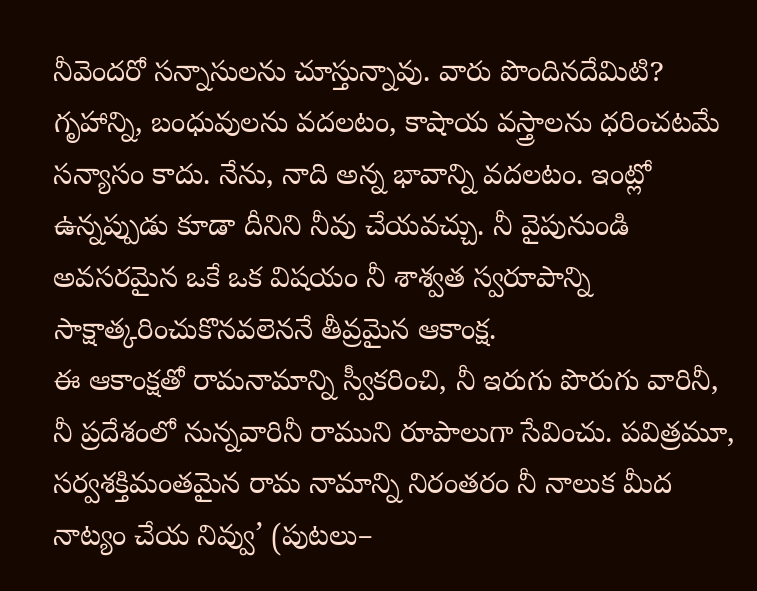నీవెందరో సన్నాసులను చూస్తున్నావు. వారు పొందినదేమిటి? గృహాన్ని, బంధువులను వదలటం, కాషాయ వస్త్రాలను ధరించటమే సన్యాసం కాదు. నేను, నాది అన్న భావాన్ని వదలటం. ఇంట్లో ఉన్నప్పుడు కూడా దీనిని నీవు చేయవచ్చు. నీ వైపునుండి అవసరమైన ఒకే ఒక విషయం నీ శాశ్వత స్వరూపాన్ని సాక్షాత్కరించుకొనవలెననే తీవ్రమైన ఆకాంక్ష.
ఈ ఆకాంక్షతో రామనామాన్ని స్వీకరించి, నీ ఇరుగు పొరుగు వారినీ, నీ ప్రదేశంలో నున్నవారినీ రాముని రూపాలుగా సేవించు. పవిత్రమూ, సర్వశక్తిమంతమైన రామ నామాన్ని నిరంతరం నీ నాలుక మీద నాట్యం చేయ నివ్వు’ (పుటలు–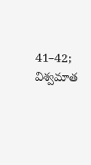41–42; విశ్వమాత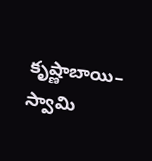కృష్ణాబాయి– స్వామి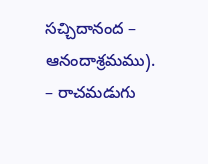సచ్చిదానంద – ఆనందాశ్రమము).
– రాచమడుగు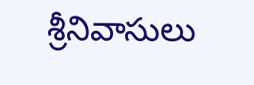శ్రీనివాసులు